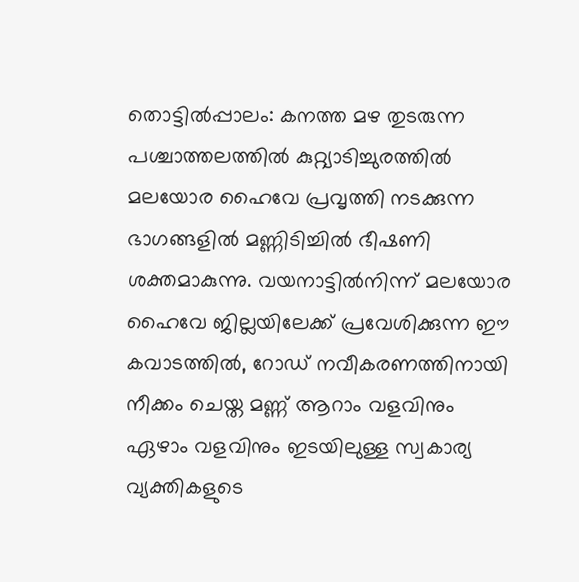തൊട്ടിൽപ്പാലം: കനത്ത മഴ തുടരുന്ന പശ്ചാത്തലത്തിൽ കുറ്റ്യാടിച്ചുരത്തിൽ മലയോര ഹൈവേ പ്രവൃത്തി നടക്കുന്ന ഭാഗങ്ങളിൽ മണ്ണിടിച്ചിൽ ഭീഷണി ശക്തമാകുന്നു. വയനാട്ടിൽനിന്ന് മലയോര ഹൈവേ ജില്ലയിലേക്ക് പ്രവേശിക്കുന്ന ഈ കവാടത്തിൽ, റോഡ് നവീകരണത്തിനായി നീക്കം ചെയ്ത മണ്ണ് ആറാം വളവിനും ഏഴാം വളവിനും ഇടയിലുള്ള സ്വകാര്യ വ്യക്തികളുടെ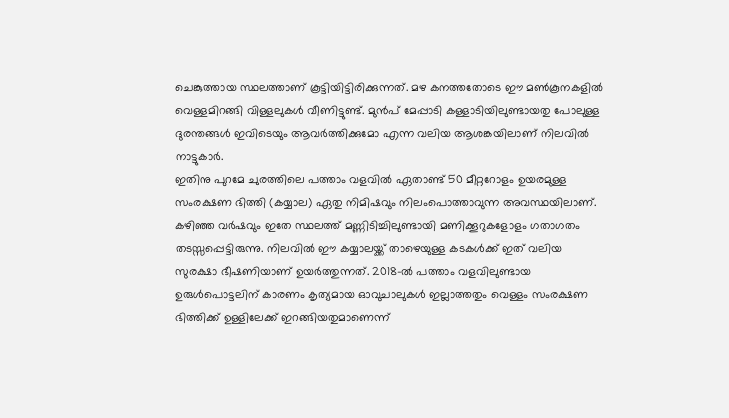ചെങ്കുത്തായ സ്ഥലത്താണ് കൂട്ടിയിട്ടിരിക്കുന്നത്. മഴ കനത്തതോടെ ഈ മൺകൂനകളിൽ വെള്ളമിറങ്ങി വിള്ളലുകൾ വീണിട്ടുണ്ട്. മുൻപ് മേപ്പാടി കള്ളാടിയിലുണ്ടായതു പോലുള്ള ദുരന്തങ്ങൾ ഇവിടെയും ആവർത്തിക്കുമോ എന്ന വലിയ ആശങ്കയിലാണ് നിലവിൽ നാട്ടുകാർ.
ഇതിനു പുറമേ ചുരത്തിലെ പത്താം വളവിൽ ഏതാണ്ട് 50 മീറ്ററോളം ഉയരമുള്ള സംരക്ഷണ ഭിത്തി (കയ്യാല) ഏതു നിമിഷവും നിലംപൊത്താവുന്ന അവസ്ഥയിലാണ്. കഴിഞ്ഞ വർഷവും ഇതേ സ്ഥലത്ത് മണ്ണിടിച്ചിലുണ്ടായി മണിക്കൂറുകളോളം ഗതാഗതം തടസ്സപ്പെട്ടിരുന്നു. നിലവിൽ ഈ കയ്യാലയ്ക്ക് താഴെയുള്ള കടകൾക്ക് ഇത് വലിയ സുരക്ഷാ ഭീഷണിയാണ് ഉയർത്തുന്നത്. 2018-ൽ പത്താം വളവിലുണ്ടായ ഉരുൾപൊട്ടലിന് കാരണം കൃത്യമായ ഓവുചാലുകൾ ഇല്ലാത്തതും വെള്ളം സംരക്ഷണ ഭിത്തിക്ക് ഉള്ളിലേക്ക് ഇറങ്ങിയതുമാണെന്ന്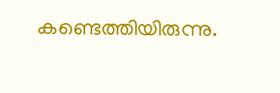കണ്ടെത്തിയിരുന്നു.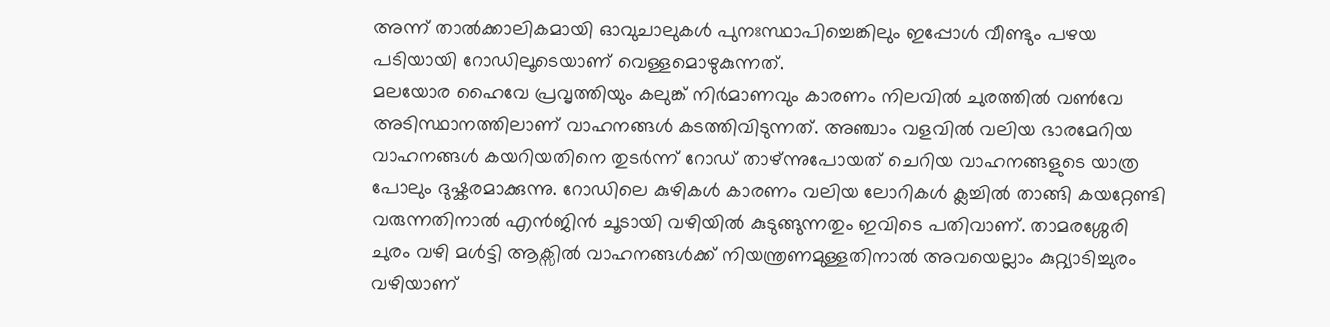അന്ന് താൽക്കാലികമായി ഓവുചാലുകൾ പുനഃസ്ഥാപിച്ചെങ്കിലും ഇപ്പോൾ വീണ്ടും പഴയ പടിയായി റോഡിലൂടെയാണ് വെള്ളമൊഴുകുന്നത്.
മലയോര ഹൈവേ പ്രവൃത്തിയും കലുങ്ക് നിർമാണവും കാരണം നിലവിൽ ചുരത്തിൽ വൺവേ അടിസ്ഥാനത്തിലാണ് വാഹനങ്ങൾ കടത്തിവിടുന്നത്. അഞ്ചാം വളവിൽ വലിയ ഭാരമേറിയ വാഹനങ്ങൾ കയറിയതിനെ തുടർന്ന് റോഡ് താഴ്ന്നുപോയത് ചെറിയ വാഹനങ്ങളുടെ യാത്ര പോലും ദുഷ്കരമാക്കുന്നു. റോഡിലെ കുഴികൾ കാരണം വലിയ ലോറികൾ ക്ലച്ചിൽ താങ്ങി കയറ്റേണ്ടി വരുന്നതിനാൽ എൻജിൻ ചൂടായി വഴിയിൽ കുടുങ്ങുന്നതും ഇവിടെ പതിവാണ്. താമരശ്ശേരി ചുരം വഴി മൾട്ടി ആക്സിൽ വാഹനങ്ങൾക്ക് നിയന്ത്രണമുള്ളതിനാൽ അവയെല്ലാം കുറ്റ്യാടിച്ചുരം വഴിയാണ്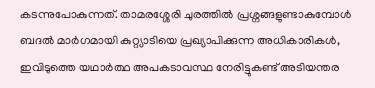കടന്നുപോകുന്നത്. താമരശ്ശേരി ചുരത്തിൽ പ്രശ്നങ്ങളുണ്ടാകുമ്പോൾ ബദൽ മാർഗമായി കുറ്റ്യാടിയെ പ്രഖ്യാപിക്കുന്ന അധികാരികൾ, ഇവിടുത്തെ യഥാർത്ഥ അപകടാവസ്ഥ നേരിട്ടുകണ്ട് അടിയന്തര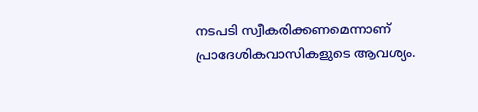നടപടി സ്വീകരിക്കണമെന്നാണ് പ്രാദേശികവാസികളുടെ ആവശ്യം.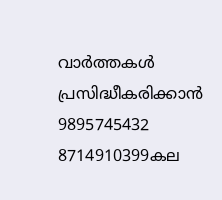വാർത്തകൾ പ്രസിദ്ധീകരിക്കാൻ
9895745432 8714910399കല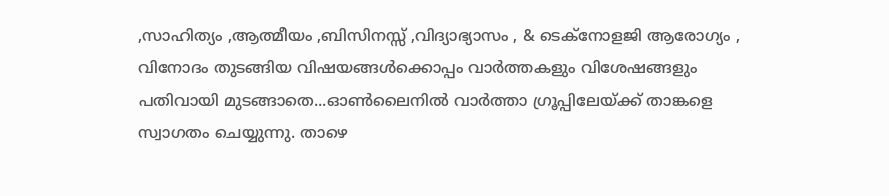,സാഹിത്യം ,ആത്മീയം ,ബിസിനസ്സ് ,വിദ്യാഭ്യാസം , & ടെക്നോളജി ആരോഗ്യം , വിനോദം തുടങ്ങിയ വിഷയങ്ങൾക്കൊപ്പം വാർത്തകളും വിശേഷങ്ങളും പതിവായി മുടങ്ങാതെ...ഓൺലൈനിൽ വാർത്താ ഗ്രൂപ്പിലേയ്ക്ക് താങ്കളെ സ്വാഗതം ചെയ്യുന്നു. താഴെ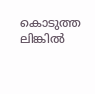കൊടുത്ത ലിങ്കിൽ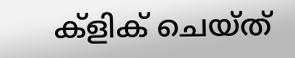ക്ളിക് ചെയ്ത്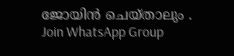ജോയിൻ ചെയ്താലും .
Join WhatsApp Group